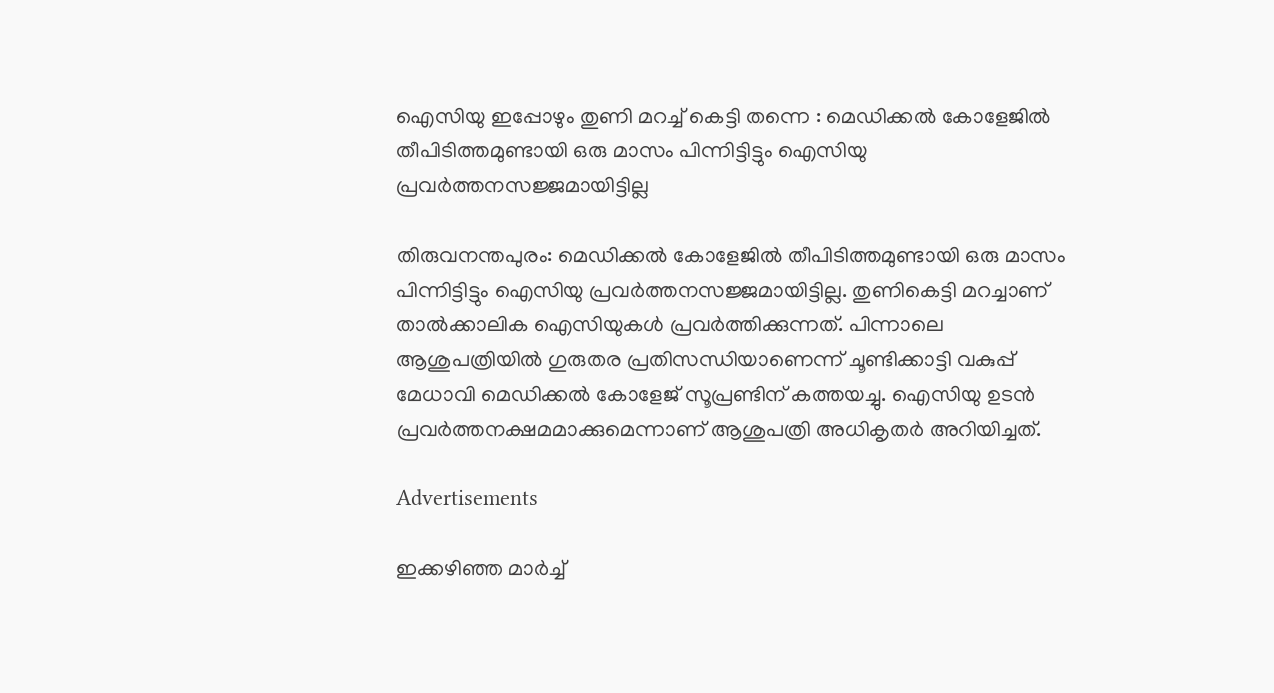ഐസിയു ഇപ്പോഴും തുണി മറച്ച് കെട്ടി തന്നെ : മെഡിക്കല്‍ കോളേജില്‍ തീപിടിത്തമുണ്ടായി ഒരു മാസം പിന്നിട്ടിട്ടും ഐസിയു പ്രവർത്തനസജ്ജമായിട്ടില്ല

തിരുവനന്തപുരം: മെഡിക്കല്‍ കോളേജില്‍ തീപിടിത്തമുണ്ടായി ഒരു മാസം പിന്നിട്ടിട്ടും ഐസിയു പ്രവർത്തനസജ്ജമായിട്ടില്ല. തുണികെട്ടി മറച്ചാണ് താല്‍ക്കാലിക ഐസിയുകള്‍ പ്രവർത്തിക്കുന്നത്. പിന്നാലെ ആശുപത്രിയില്‍ ഗുരുതര പ്രതിസന്ധിയാണെന്ന് ചൂണ്ടിക്കാട്ടി വകുപ്പ് മേധാവി മെഡിക്കല്‍ കോളേജ് സൂപ്രണ്ടിന് കത്തയച്ചു. ഐസിയു ഉടൻ പ്രവർത്തനക്ഷമമാക്കുമെന്നാണ് ആശുപത്രി അധികൃതർ അറിയിച്ചത്.

Advertisements

ഇക്കഴിഞ്ഞ മാർച്ച്‌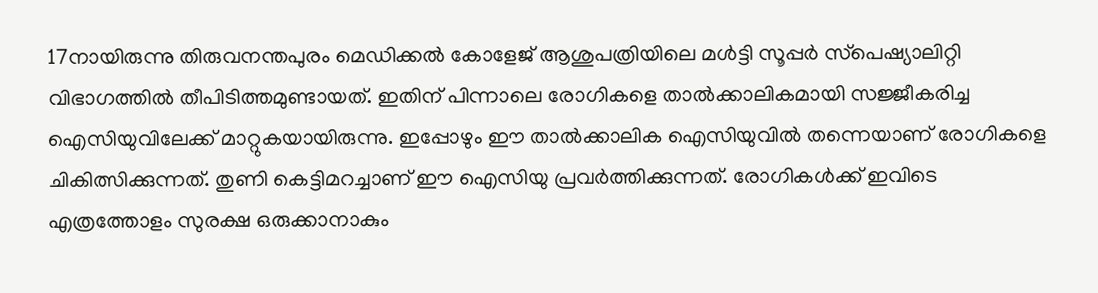17നായിരുന്നു തിരുവനന്തപുരം മെഡിക്കല്‍ കോളേജ് ആശുപത്രിയിലെ മള്‍ട്ടി സൂപ്പർ സ്‌പെഷ്യാലിറ്റി വിഭാഗത്തില്‍ തീപിടിത്തമുണ്ടായത്. ഇതിന് പിന്നാലെ രോഗികളെ താല്‍ക്കാലികമായി സജ്ജീകരിച്ച ഐസിയുവിലേക്ക് മാറ്റുകയായിരുന്നു. ഇപ്പോഴും ഈ താല്‍ക്കാലിക ഐസിയുവില്‍ തന്നെയാണ് രോഗികളെ ചികിത്സിക്കുന്നത്. തുണി കെട്ടിമറച്ചാണ് ഈ ഐസിയു പ്രവർത്തിക്കുന്നത്. രോഗികള്‍ക്ക് ഇവിടെ എത്രത്തോളം സുരക്ഷ ഒരുക്കാനാകും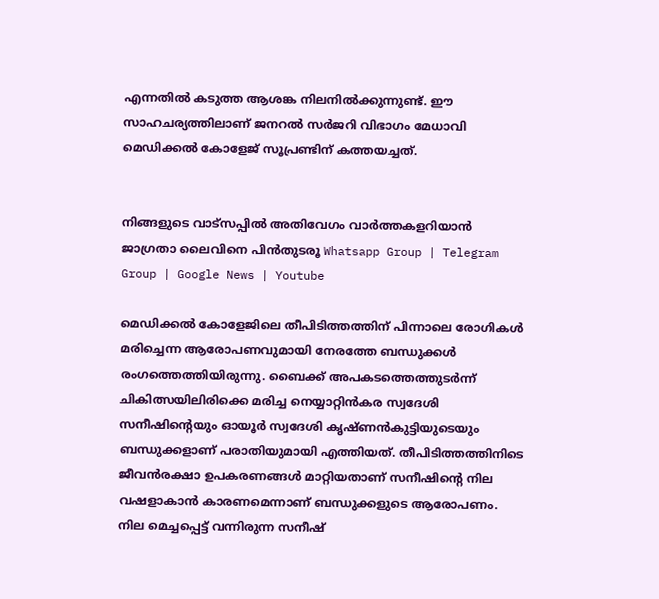എന്നതില്‍ കടുത്ത ആശങ്ക നിലനില്‍ക്കുന്നുണ്ട്. ഈ സാഹചര്യത്തിലാണ് ജനറല്‍ സർജറി വിഭാഗം മേധാവി മെഡിക്കല്‍ കോളേജ് സൂപ്രണ്ടിന് കത്തയച്ചത്.


നിങ്ങളുടെ വാട്സപ്പിൽ അതിവേഗം വാർത്തകളറിയാൻ ജാഗ്രതാ ലൈവിനെ പിൻതുടരൂ Whatsapp Group | Telegram Group | Google News | Youtube

മെഡിക്കല്‍ കോളേജിലെ തീപിടിത്തത്തിന് പിന്നാലെ രോഗികള്‍ മരിച്ചെന്ന ആരോപണവുമായി നേരത്തേ ബന്ധുക്കള്‍ രംഗത്തെത്തിയിരുന്നു. ബൈക്ക് അപകടത്തെത്തുടർന്ന് ചികിത്സയിലിരിക്കെ മരിച്ച നെയ്യാറ്റിൻകര സ്വദേശി സനീഷിന്റെയും ഓയൂർ സ്വദേശി കൃഷ്‌ണൻകുട്ടിയുടെയും ബന്ധുക്കളാണ് പരാതിയുമായി എത്തിയത്. തീപിടിത്തത്തിനിടെ ജീവൻരക്ഷാ ഉപകരണങ്ങള്‍ മാറ്റിയതാണ് സനീഷിന്റെ നില വഷളാകാൻ കാരണമെന്നാണ് ബന്ധുക്കളുടെ ആരോപണം. നില മെച്ചപ്പെട്ട് വന്നിരുന്ന സനീഷ്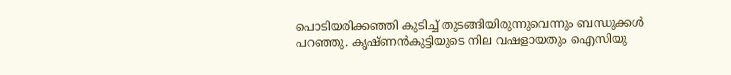പൊടിയരിക്കഞ്ഞി കുടിച്ച്‌ തുടങ്ങിയിരുന്നുവെന്നും ബന്ധുക്കള്‍ പറഞ്ഞു. കൃഷ്‌ണൻകുട്ടിയുടെ നില വഷളായതും ഐസിയു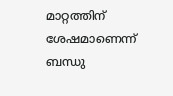മാറ്റത്തിന് ശേഷമാണെന്ന് ബന്ധു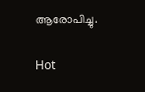ആരോപിച്ചു.

Hot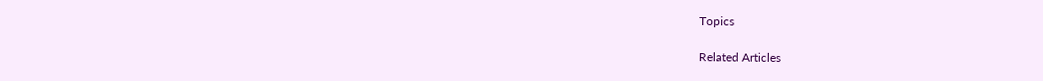Topics

Related Articles